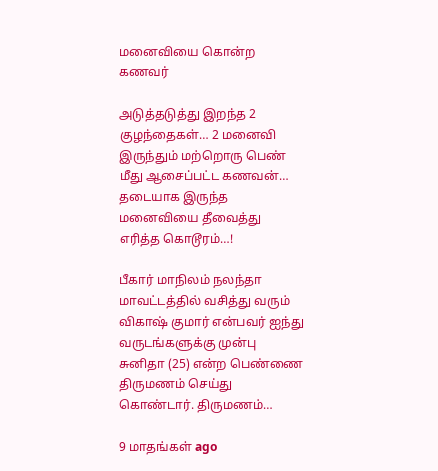மனைவியை கொன்ற கணவர்

அடுத்தடுத்து இறந்த 2 குழந்தைகள்… 2 மனைவி இருந்தும் மற்றொரு பெண் மீது ஆசைப்பட்ட கணவன்… தடையாக இருந்த மனைவியை தீவைத்து எரித்த கொடூரம்…!

பீகார் மாநிலம் நலந்தா மாவட்டத்தில் வசித்து வரும் விகாஷ் குமார் என்பவர் ஐந்து வருடங்களுக்கு முன்பு சுனிதா (25) என்ற பெண்ணை திருமணம் செய்து கொண்டார். திருமணம்…

9 மாதங்கள் ago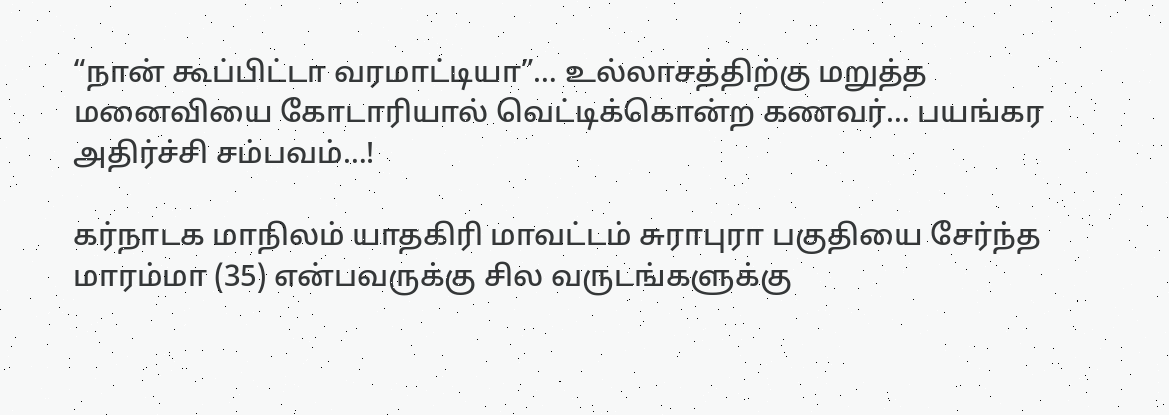“நான் கூப்பிட்டா வரமாட்டியா”… உல்லாசத்திற்கு மறுத்த மனைவியை கோடாரியால் வெட்டிக்கொன்ற கணவர்… பயங்கர அதிர்ச்சி சம்பவம்…!

கர்நாடக மாநிலம் யாதகிரி மாவட்டம் சுராபுரா பகுதியை சேர்ந்த மாரம்மா (35) என்பவருக்கு சில வருடங்களுக்கு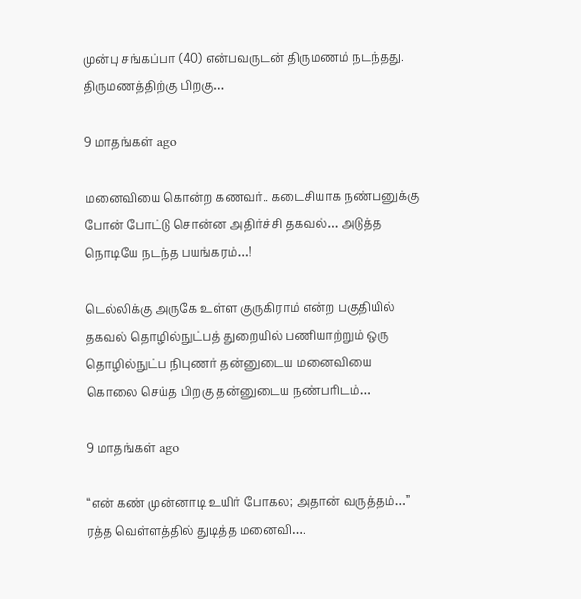முன்பு சங்கப்பா (40) என்பவருடன் திருமணம் நடந்தது. திருமணத்திற்கு பிறகு…

9 மாதங்கள் ago

மனைவியை கொன்ற கணவர்.. கடைசியாக நண்பனுக்கு போன் போட்டு சொன்ன அதிர்ச்சி தகவல்… அடுத்த நொடியே நடந்த பயங்கரம்…!

டெல்லிக்கு அருகே உள்ள குருகிராம் என்ற பகுதியில் தகவல் தொழில்நுட்பத் துறையில் பணியாற்றும் ஒரு தொழில்நுட்ப நிபுணர் தன்னுடைய மனைவியை கொலை செய்த பிறகு தன்னுடைய நண்பரிடம்…

9 மாதங்கள் ago

“என் கண் முன்னாடி உயிர் போகல; அதான் வருத்தம்…” ரத்த வெள்ளத்தில் துடித்த மனைவி….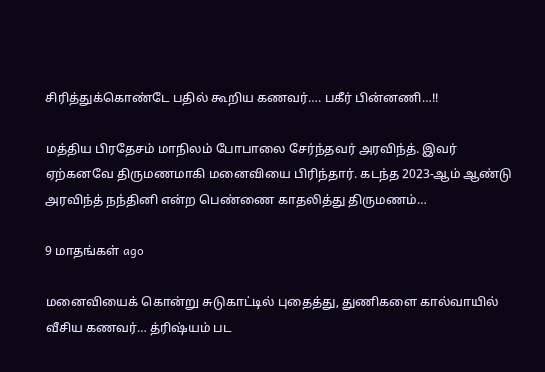சிரித்துக்கொண்டே பதில் கூறிய கணவர்…. பகீர் பின்னணி…!!

மத்திய பிரதேசம் மாநிலம் போபாலை சேர்ந்தவர் அரவிந்த். இவர் ஏற்கனவே திருமணமாகி மனைவியை பிரிந்தார். கடந்த 2023-ஆம் ஆண்டு அரவிந்த் நந்தினி என்ற பெண்ணை காதலித்து திருமணம்…

9 மாதங்கள் ago

மனைவியைக் கொன்று சுடுகாட்டில் புதைத்து, துணிகளை கால்வாயில் வீசிய கணவர்… த்ரிஷ்யம் பட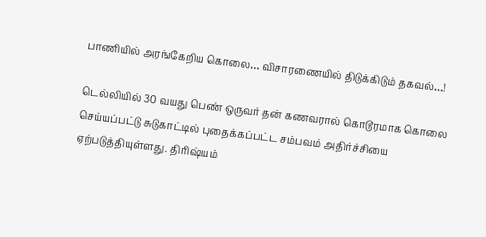பாணியில் அரங்கேறிய கொலை… விசாரணையில் திடுக்கிடும் தகவல்…!

டெல்லியில் 30 வயது பெண் ஒருவர் தன் கணவரால் கொடூரமாக கொலை செய்யப்பட்டு சுடுகாட்டில் புதைக்கப்பட்ட சம்பவம் அதிர்ச்சியை ஏற்படுத்தியுள்ளது. திரிஷ்யம்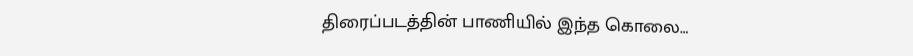திரைப்படத்தின் பாணியில் இந்த கொலை…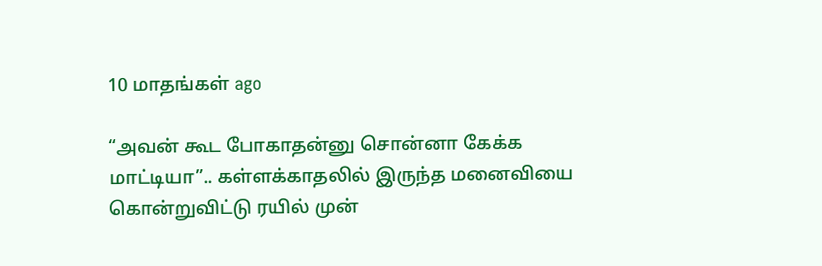10 மாதங்கள் ago

“அவன் கூட போகாதன்னு சொன்னா கேக்க மாட்டியா”.. கள்ளக்காதலில் இருந்த மனைவியை கொன்றுவிட்டு ரயில் முன்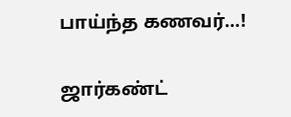பாய்ந்த கணவர்…!

ஜார்கண்ட்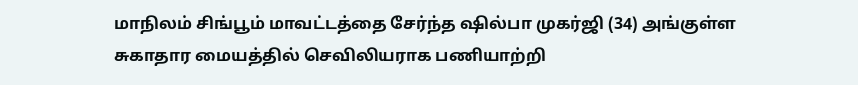மாநிலம் சிங்பூம் மாவட்டத்தை சேர்ந்த ஷில்பா முகர்ஜி (34) அங்குள்ள சுகாதார மையத்தில் செவிலியராக பணியாற்றி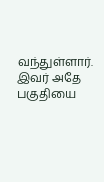வந்துள்ளார். இவர் அதே பகுதியை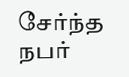சேர்ந்த நபர்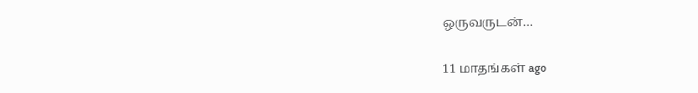ஒருவருடன்…

11 மாதங்கள் ago